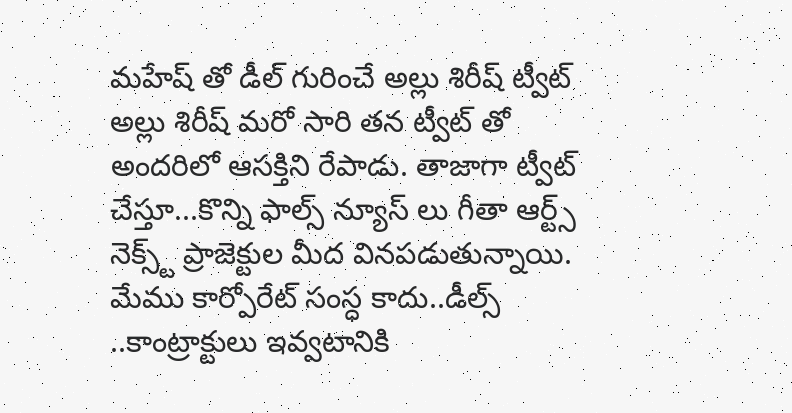మహేష్ తో డీల్ గురించే అల్లు శిరీష్ ట్వీట్
అల్లు శిరీష్ మరో సారి తన ట్వీట్ తో అందరిలో ఆసక్తిని రేపాడు. తాజాగా ట్వీట్ చేస్తూ...కొన్ని ఫాల్స్ న్యూస్ లు గీతా ఆర్ట్స్ నెక్స్ట్ ప్రాజెక్టుల మీద వినపడుతున్నాయి. మేము కార్పోరేట్ సంస్ధ కాదు..డీల్స్ ..కాంట్రాక్టులు ఇవ్వటానికి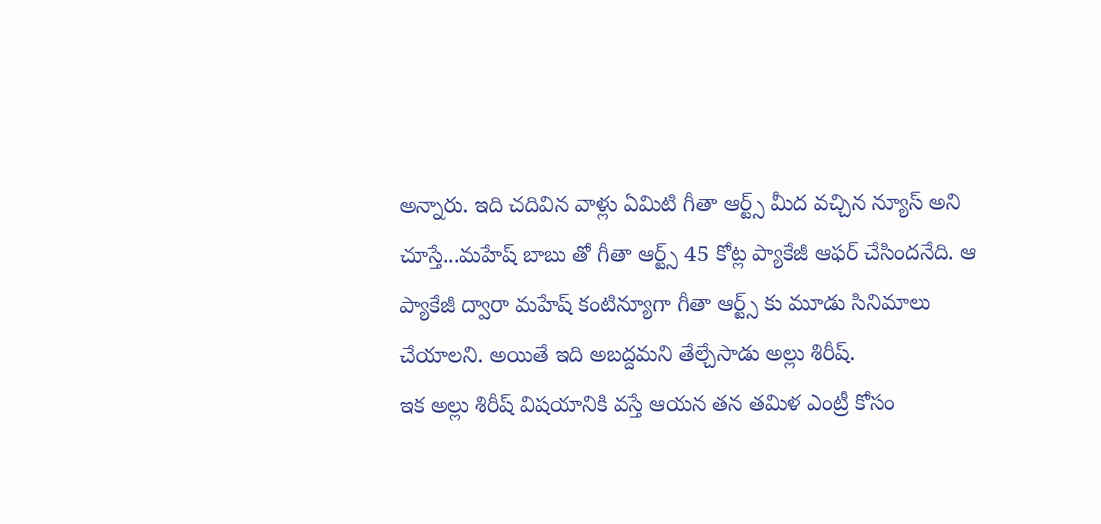అన్నారు. ఇది చదివిన వాళ్లు ఏమిటి గీతా ఆర్ట్స్ మీద వచ్చిన న్యూస్ అని చూస్తే...మహేష్ బాబు తో గీతా ఆర్ట్స్ 45 కోట్ల ప్యాకేజీ ఆఫర్ చేసిందనేది. ఆ ప్యాకేజీ ద్వారా మహేష్ కంటిన్యూగా గీతా ఆర్ట్స్ కు మూడు సినిమాలు చేయాలని. అయితే ఇది అబద్దమని తేల్చేసాడు అల్లు శిరీష్.
ఇక అల్లు శిరీష్ విషయానికి వస్తే ఆయన తన తమిళ ఎంట్రీ కోసం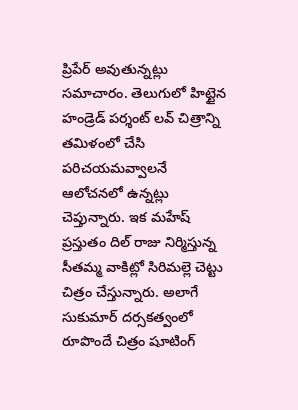ప్రిపేర్ అవుతున్నట్లు సమాచారం. తెలుగులో హిట్టైన హండ్రెడ్ పర్శంట్ లవ్ చిత్రాన్ని తమిళంలో చేసి పరిచయమవ్వాలనే ఆలోచనలో ఉన్నట్లు చెప్తున్నారు. ఇక మహేష్ ప్రస్తుతం దిల్ రాజు నిర్మిస్తున్న సీతమ్మ వాకిట్లో సిరిమల్లె చెట్టు చిత్రం చేస్తున్నారు. అలాగే సుకుమార్ దర్సకత్వంలో రూపొందే చిత్రం షూటింగ్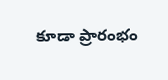కూడా ప్రారంభం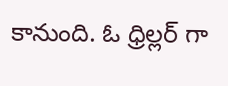కానుంది. ఓ ధ్రిల్లర్ గా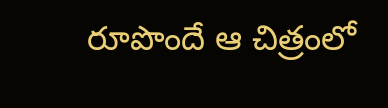రూపొందే ఆ చిత్రంలో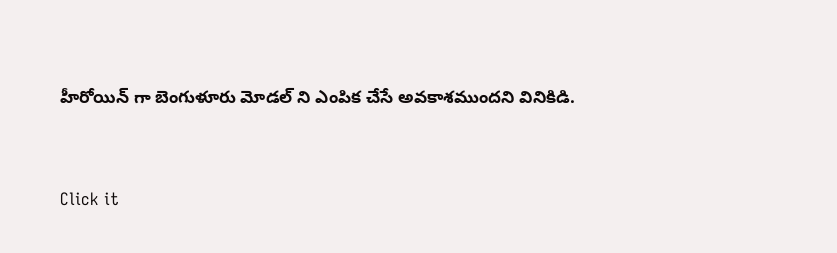హీరోయిన్ గా బెంగుళూరు మోడల్ ని ఎంపిక చేసే అవకాశముందని వినికిడి.


Click it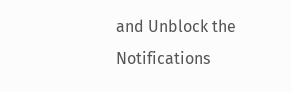and Unblock the Notifications